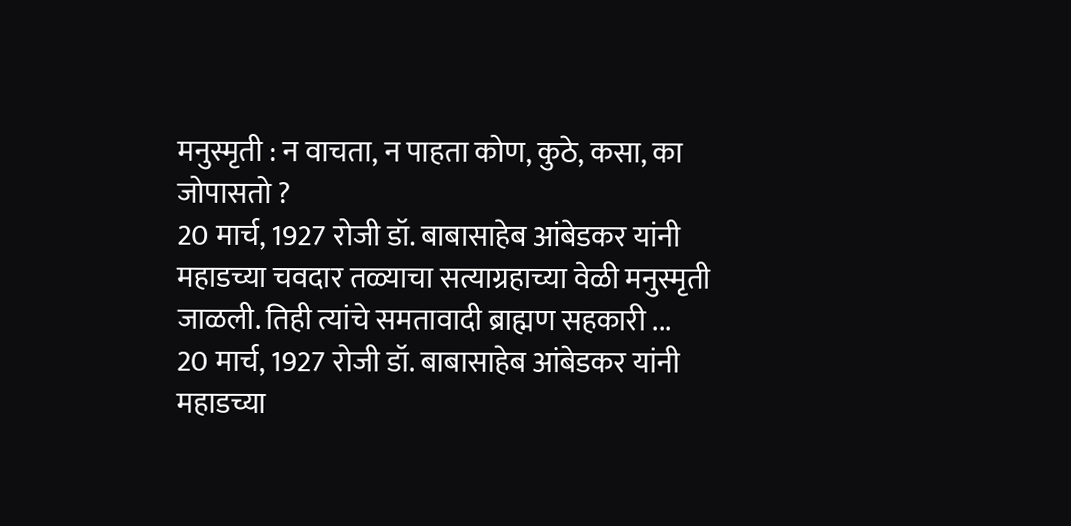मनुस्मृती : न वाचता, न पाहता कोण, कुठे, कसा, का जोपासतो ?
20 मार्च, 1927 रोजी डॉ. बाबासाहेब आंबेडकर यांनी महाडच्या चवदार तळ्याचा सत्याग्रहाच्या वेळी मनुस्मृती जाळली. तिही त्यांचे समतावादी ब्राह्मण सहकारी ...
20 मार्च, 1927 रोजी डॉ. बाबासाहेब आंबेडकर यांनी महाडच्या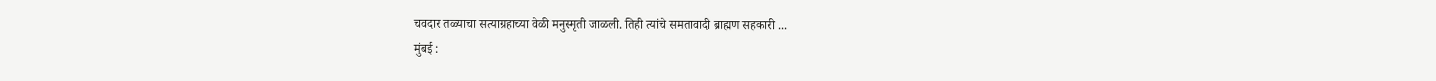चवदार तळ्याचा सत्याग्रहाच्या वेळी मनुस्मृती जाळली. तिही त्यांचे समतावादी ब्राह्मण सहकारी ...
मुंबई :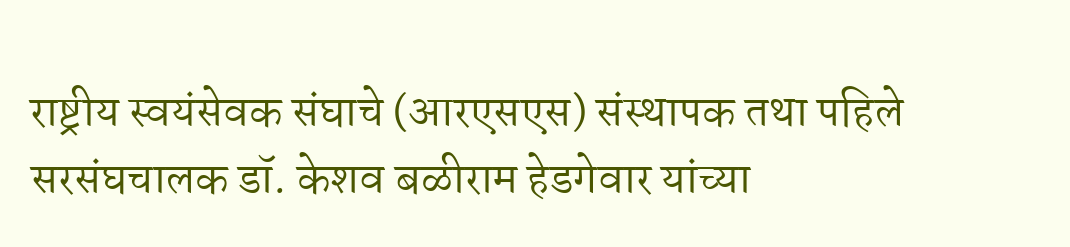राष्ट्रीय स्वयंसेवक संघाचे (आरएसएस) संस्थापक तथा पहिले सरसंघचालक डॉ. केशव बळीराम हेडगेवार यांच्या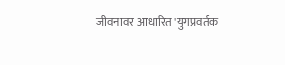जीवनावर आधारित 'युगप्रवर्तक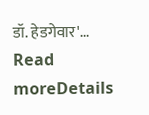डॉ. हेडगेवार'...
Read moreDetails